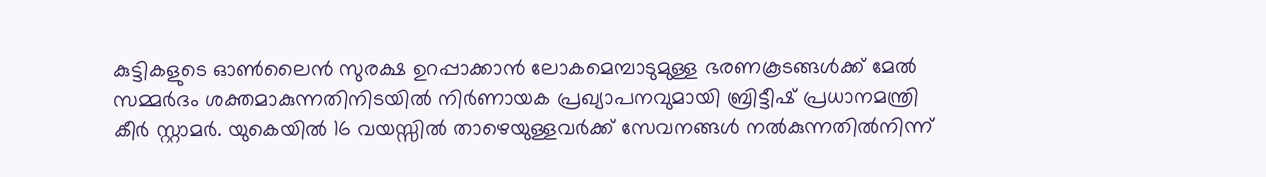കുട്ടികളുടെ ഓൺലൈൻ സുരക്ഷ ഉറപ്പാക്കാൻ ലോകമെമ്പാടുമുള്ള ഭരണകൂടങ്ങൾക്ക് മേൽ സമ്മർദം ശക്തമാകുന്നതിനിടയിൽ നിർണായക പ്രഖ്യാപനവുമായി ബ്രിട്ടീഷ് പ്രധാനമന്ത്രി കീർ സ്റ്റാമർ. യുകെയിൽ 16 വയസ്സിൽ താഴെയുള്ളവർക്ക് സേവനങ്ങൾ നൽകുന്നതിൽനിന്ന്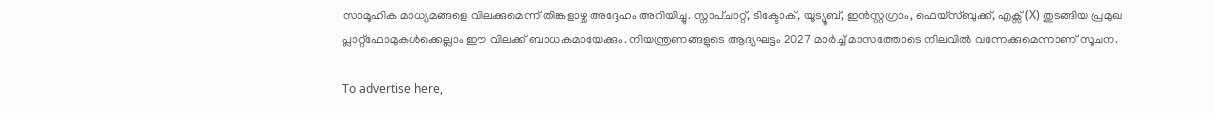സാമൂഹിക മാധ്യമങ്ങളെ വിലക്കുമെന്ന് തിങ്കളാഴ്ച അദ്ദേഹം അറിയിച്ചു. സ്നാപ്ചാറ്റ്, ടിക്ടോക്, യൂട്യൂബ്, ഇൻസ്റ്റഗ്രാം, ഫെയ്സ്ബുക്ക്, എക്സ് (X) തുടങ്ങിയ പ്രമുഖ പ്ലാറ്റ്‌ഫോമുകൾക്കെല്ലാം ഈ വിലക്ക് ബാധകമായേക്കും. നിയന്ത്രണങ്ങളുടെ ആദ്യഘട്ടം 2027 മാർച്ച് മാസത്തോടെ നിലവിൽ വന്നേക്കുമെന്നാണ് സൂചന.

To advertise here,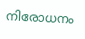നിരോധനം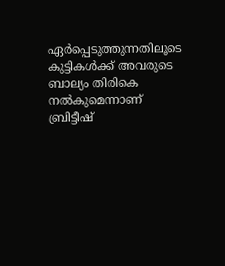ഏർപ്പെടുത്തുന്നതിലൂടെ കുട്ടികൾക്ക് അവരുടെ ബാല്യം തിരികെ നൽകുമെന്നാണ് ബ്രിട്ടീഷ്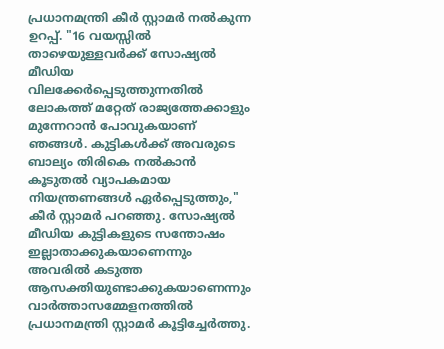പ്രധാനമന്ത്രി കീർ സ്റ്റാമർ നൽകുന്ന ഉറപ്പ്. "16 വയസ്സിൽ താഴെയുള്ളവർക്ക് സോഷ്യൽ മീഡിയ വിലക്കേർപ്പെടുത്തുന്നതിൽ ലോകത്ത് മറ്റേത് രാജ്യത്തേക്കാളും മുന്നേറാൻ പോവുകയാണ് ഞങ്ങൾ. കുട്ടികൾക്ക് അവരുടെ ബാല്യം തിരികെ നൽകാൻ കൂടുതൽ വ്യാപകമായ നിയന്ത്രണങ്ങൾ ഏർപ്പെടുത്തും," കീർ സ്റ്റാമർ പറഞ്ഞു. സോഷ്യൽ മീഡിയ കുട്ടികളുടെ സന്തോഷം ഇല്ലാതാക്കുകയാണെന്നും അവരിൽ കടുത്ത ആസക്തിയുണ്ടാക്കുകയാണെന്നും വാർത്താസമ്മേളനത്തിൽ പ്രധാനമന്ത്രി സ്റ്റാമർ കൂട്ടിച്ചേർത്തു.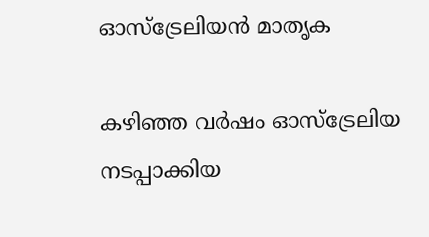ഓസ്‌ട്രേലിയൻ മാതൃക

കഴിഞ്ഞ വർഷം ഓസ്ട്രേലിയ നടപ്പാക്കിയ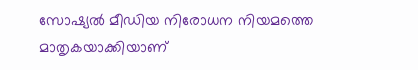സോഷ്യൽ മീഡിയ നിരോധന നിയമത്തെ മാതൃകയാക്കിയാണ്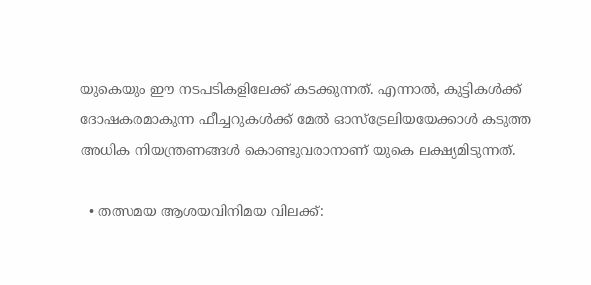യുകെയും ഈ നടപടികളിലേക്ക് കടക്കുന്നത്. എന്നാൽ, കുട്ടികൾക്ക് ദോഷകരമാകുന്ന ഫീച്ചറുകൾക്ക് മേൽ ഓസ്‌ട്രേലിയയേക്കാൾ കടുത്ത അധിക നിയന്ത്രണങ്ങൾ കൊണ്ടുവരാനാണ് യുകെ ലക്ഷ്യമിടുന്നത്.

  • തത്സമയ ആശയവിനിമയ വിലക്ക്: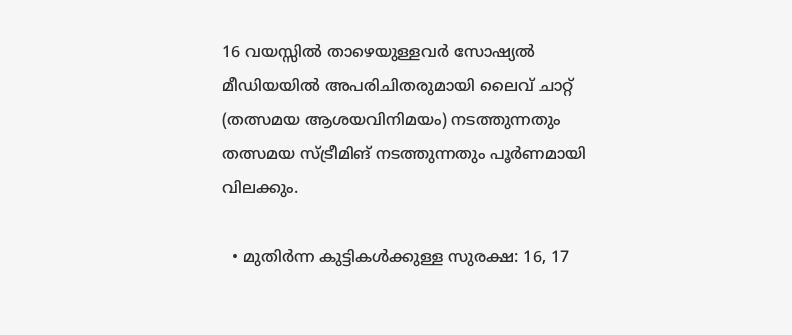16 വയസ്സിൽ താഴെയുള്ളവർ സോഷ്യൽ മീഡിയയിൽ അപരിചിതരുമായി ലൈവ് ചാറ്റ് (തത്സമയ ആശയവിനിമയം) നടത്തുന്നതും തത്സമയ സ്ട്രീമിങ് നടത്തുന്നതും പൂർണമായി വിലക്കും.

  • മുതിർന്ന കുട്ടികൾക്കുള്ള സുരക്ഷ: 16, 17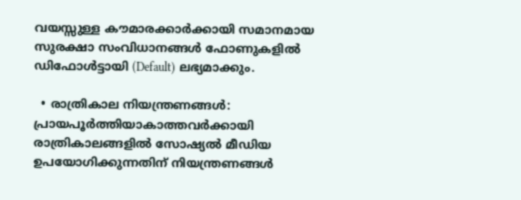വയസ്സുള്ള കൗമാരക്കാർക്കായി സമാനമായ സുരക്ഷാ സംവിധാനങ്ങൾ ഫോണുകളിൽ ഡിഫോൾട്ടായി (Default) ലഭ്യമാക്കും.

  • രാത്രികാല നിയന്ത്രണങ്ങൾ: പ്രായപൂർത്തിയാകാത്തവർക്കായി രാത്രികാലങ്ങളിൽ സോഷ്യൽ മീഡിയ ഉപയോഗിക്കുന്നതിന് നിയന്ത്രണങ്ങൾ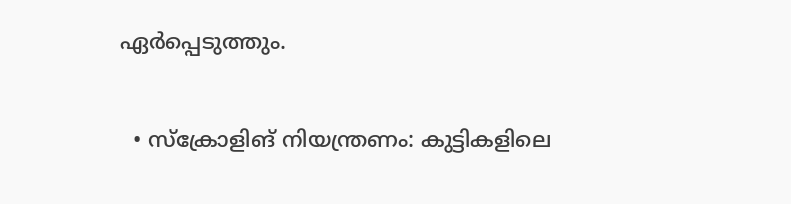ഏർപ്പെടുത്തും.

  • സ്ക്രോളിങ് നിയന്ത്രണം: കുട്ടികളിലെ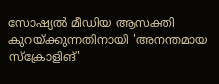സോഷ്യൽ മീഡിയ ആസക്തി കുറയ്ക്കുന്നതിനായി 'അനന്തമായ സ്ക്രോളിങ്'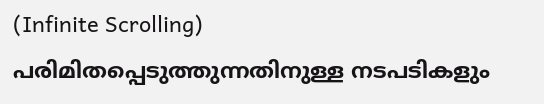(Infinite Scrolling) പരിമിതപ്പെടുത്തുന്നതിനുള്ള നടപടികളും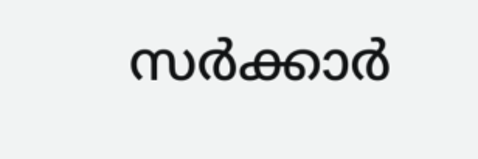സർക്കാർ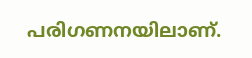പരിഗണനയിലാണ്.